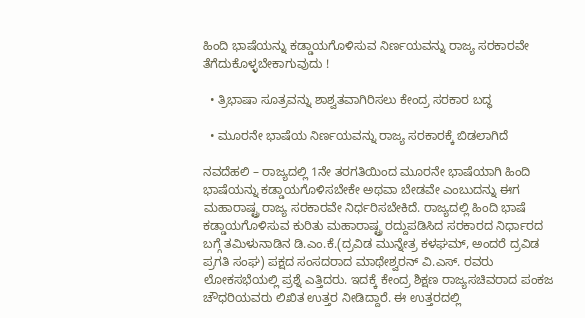ಹಿಂದಿ ಭಾಷೆಯನ್ನು ಕಡ್ಡಾಯಗೊಳಿಸುವ ನಿರ್ಣಯವನ್ನು ರಾಜ್ಯ ಸರಕಾರವೇ ತೆಗೆದುಕೊಳ್ಳಬೇಕಾಗುವುದು !

  • ತ್ರಿಭಾಷಾ ಸೂತ್ರವನ್ನು ಶಾಶ್ವತವಾಗಿರಿಸಲು ಕೇಂದ್ರ ಸರಕಾರ ಬದ್ಧ

  • ಮೂರನೇ ಭಾಷೆಯ ನಿರ್ಣಯವನ್ನು ರಾಜ್ಯ ಸರಕಾರಕ್ಕೆ ಬಿಡಲಾಗಿದೆ

ನವದೆಹಲಿ – ರಾಜ್ಯದಲ್ಲಿ 1ನೇ ತರಗತಿಯಿಂದ ಮೂರನೇ ಭಾಷೆಯಾಗಿ ಹಿಂದಿ ಭಾಷೆಯನ್ನು ಕಡ್ಡಾಯಗೊಳಿಸಬೇಕೇ ಅಥವಾ ಬೇಡವೇ ಎಂಬುದನ್ನು ಈಗ ಮಹಾರಾಷ್ಟ್ರ ರಾಜ್ಯ ಸರಕಾರವೇ ನಿರ್ಧರಿಸಬೇಕಿದೆ. ರಾಜ್ಯದಲ್ಲಿ ಹಿಂದಿ ಭಾಷೆ ಕಡ್ಡಾಯಗೊಳಿಸುವ ಕುರಿತು ಮಹಾರಾಷ್ಟ್ರ ರದ್ದುಪಡಿಸಿದ ಸರಕಾರದ ನಿರ್ಧಾರದ ಬಗ್ಗೆ ತಮಿಳುನಾಡಿನ ಡಿ.ಎಂ.ಕೆ.(ದ್ರವಿಡ ಮುನ್ನೇತ್ರ ಕಳಘಮ್, ಅಂದರೆ ದ್ರವಿಡ ಪ್ರಗತಿ ಸಂಘ) ಪಕ್ಷದ ಸಂಸದರಾದ ಮಾಥೇಶ್ವರನ್ ವಿ.ಎಸ್. ರವರು ಲೋಕಸಭೆಯಲ್ಲಿ ಪ್ರಶ್ನೆ ಎತ್ತಿದರು. ಇದಕ್ಕೆ ಕೇಂದ್ರ ಶಿಕ್ಷಣ ರಾಜ್ಯಸಚಿವರಾದ ಪಂಕಜ ಚೌಧರಿಯವರು ಲಿಖಿತ ಉತ್ತರ ನೀಡಿದ್ದಾರೆ. ಈ ಉತ್ತರದಲ್ಲಿ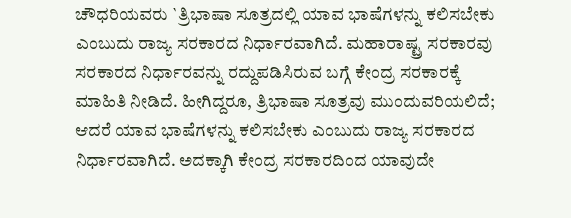ಚೌಧರಿಯವರು `ತ್ರಿಭಾಷಾ ಸೂತ್ರದಲ್ಲಿ ಯಾವ ಭಾಷೆಗಳನ್ನು ಕಲಿಸಬೇಕು ಎಂಬುದು ರಾಜ್ಯ ಸರಕಾರದ ನಿರ್ಧಾರವಾಗಿದೆ. ಮಹಾರಾಷ್ಟ್ರ ಸರಕಾರವು ಸರಕಾರದ ನಿರ್ಧಾರವನ್ನು ರದ್ದುಪಡಿಸಿರುವ ಬಗ್ಗೆ ಕೇಂದ್ರ ಸರಕಾರಕ್ಕೆ ಮಾಹಿತಿ ನೀಡಿದೆ. ಹೀಗಿದ್ದರೂ, ತ್ರಿಭಾಷಾ ಸೂತ್ರವು ಮುಂದುವರಿಯಲಿದೆ; ಆದರೆ ಯಾವ ಭಾಷೆಗಳನ್ನು ಕಲಿಸಬೇಕು ಎಂಬುದು ರಾಜ್ಯ ಸರಕಾರದ ನಿರ್ಧಾರವಾಗಿದೆ. ಅದಕ್ಕಾಗಿ ಕೇಂದ್ರ ಸರಕಾರದಿಂದ ಯಾವುದೇ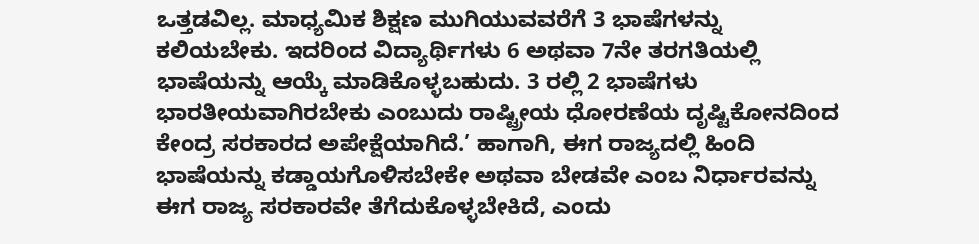ಒತ್ತಡವಿಲ್ಲ. ಮಾಧ್ಯಮಿಕ ಶಿಕ್ಷಣ ಮುಗಿಯುವವರೆಗೆ 3 ಭಾಷೆಗಳನ್ನು ಕಲಿಯಬೇಕು. ಇದರಿಂದ ವಿದ್ಯಾರ್ಥಿಗಳು 6 ಅಥವಾ 7ನೇ ತರಗತಿಯಲ್ಲಿ ಭಾಷೆಯನ್ನು ಆಯ್ಕೆ ಮಾಡಿಕೊಳ್ಳಬಹುದು. 3 ರಲ್ಲಿ 2 ಭಾಷೆಗಳು ಭಾರತೀಯವಾಗಿರಬೇಕು ಎಂಬುದು ರಾಷ್ಟ್ರೀಯ ಧೋರಣೆಯ ದೃಷ್ಟಿಕೋನದಿಂದ ಕೇಂದ್ರ ಸರಕಾರದ ಅಪೇಕ್ಷೆಯಾಗಿದೆ.’ ಹಾಗಾಗಿ, ಈಗ ರಾಜ್ಯದಲ್ಲಿ ಹಿಂದಿ ಭಾಷೆಯನ್ನು ಕಡ್ಡಾಯಗೊಳಿಸಬೇಕೇ ಅಥವಾ ಬೇಡವೇ ಎಂಬ ನಿರ್ಧಾರವನ್ನು ಈಗ ರಾಜ್ಯ ಸರಕಾರವೇ ತೆಗೆದುಕೊಳ್ಳಬೇಕಿದೆ, ಎಂದು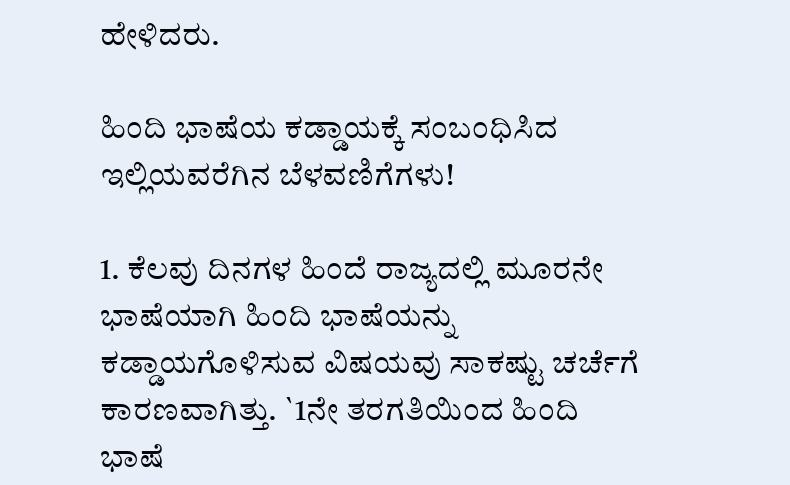ಹೇಳಿದರು.

ಹಿಂದಿ ಭಾಷೆಯ ಕಡ್ಡಾಯಕ್ಕೆ ಸಂಬಂಧಿಸಿದ ಇಲ್ಲಿಯವರೆಗಿನ ಬೆಳವಣಿಗೆಗಳು!

1. ಕೆಲವು ದಿನಗಳ ಹಿಂದೆ ರಾಜ್ಯದಲ್ಲಿ ಮೂರನೇ ಭಾಷೆಯಾಗಿ ಹಿಂದಿ ಭಾಷೆಯನ್ನು ಕಡ್ಡಾಯಗೊಳಿಸುವ ವಿಷಯವು ಸಾಕಷ್ಟು ಚರ್ಚೆಗೆ ಕಾರಣವಾಗಿತ್ತು. `1ನೇ ತರಗತಿಯಿಂದ ಹಿಂದಿ ಭಾಷೆ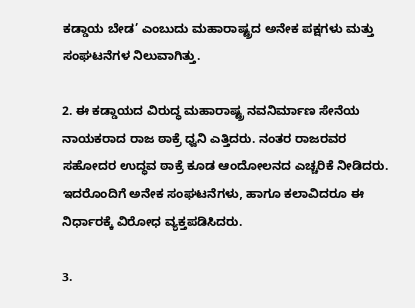ಕಡ್ಡಾಯ ಬೇಡ’ ಎಂಬುದು ಮಹಾರಾಷ್ಟ್ರದ ಅನೇಕ ಪಕ್ಷಗಳು ಮತ್ತು ಸಂಘಟನೆಗಳ ನಿಲುವಾಗಿತ್ತು.

2. ಈ ಕಡ್ಡಾಯದ ವಿರುದ್ಧ ಮಹಾರಾಷ್ಟ್ರ ನವನಿರ್ಮಾಣ ಸೇನೆಯ ನಾಯಕರಾದ ರಾಜ ಠಾಕ್ರೆ ಧ್ವನಿ ಎತ್ತಿದರು. ನಂತರ ರಾಜರವರ ಸಹೋದರ ಉದ್ಧವ ಠಾಕ್ರೆ ಕೂಡ ಆಂದೋಲನದ ಎಚ್ಚರಿಕೆ ನೀಡಿದರು. ಇದರೊಂದಿಗೆ ಅನೇಕ ಸಂಘಟನೆಗಳು, ಹಾಗೂ ಕಲಾವಿದರೂ ಈ ನಿರ್ಧಾರಕ್ಕೆ ವಿರೋಧ ವ್ಯಕ್ತಪಡಿಸಿದರು.

3.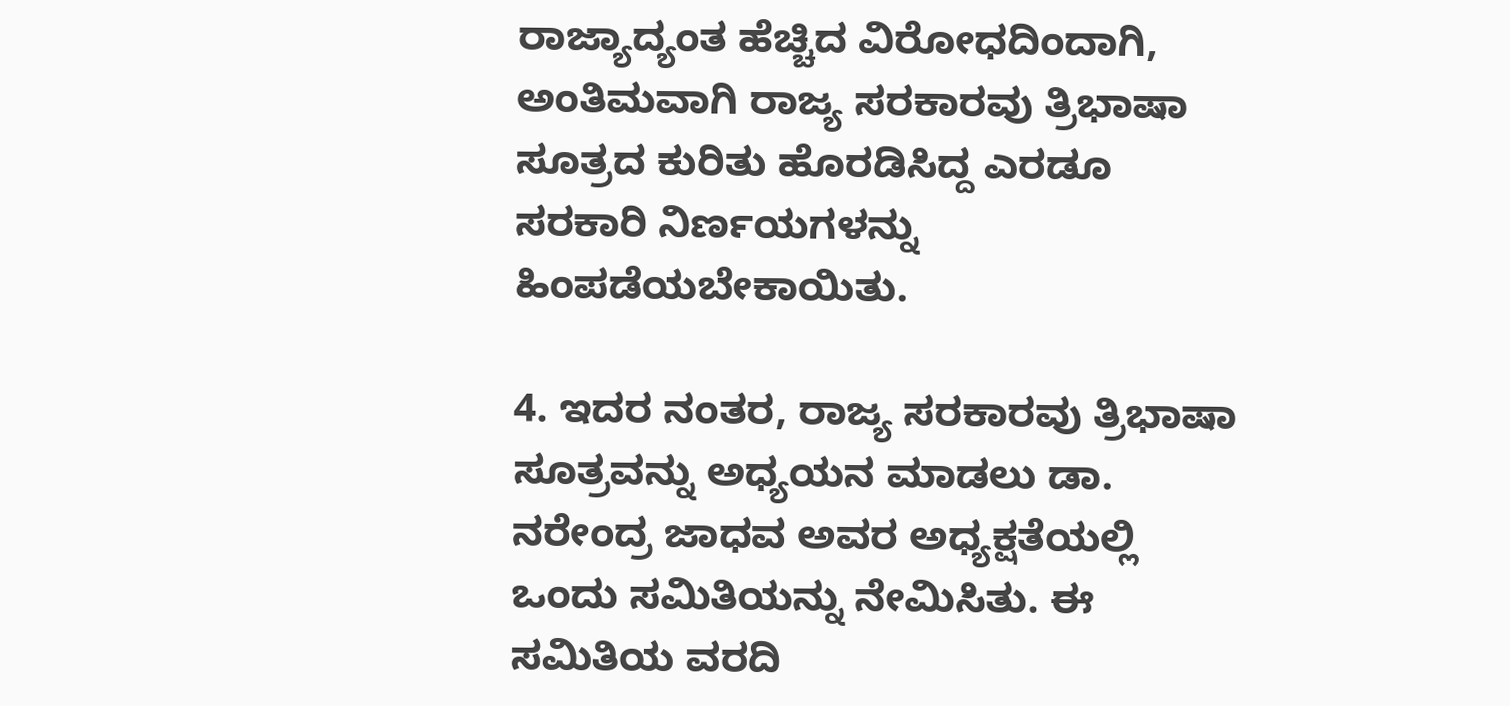ರಾಜ್ಯಾದ್ಯಂತ ಹೆಚ್ಚಿದ ವಿರೋಧದಿಂದಾಗಿ, ಅಂತಿಮವಾಗಿ ರಾಜ್ಯ ಸರಕಾರವು ತ್ರಿಭಾಷಾ ಸೂತ್ರದ ಕುರಿತು ಹೊರಡಿಸಿದ್ದ ಎರಡೂ ಸರಕಾರಿ ನಿರ್ಣಯಗಳನ್ನು ಹಿಂಪಡೆಯಬೇಕಾಯಿತು.

4. ಇದರ ನಂತರ, ರಾಜ್ಯ ಸರಕಾರವು ತ್ರಿಭಾಷಾ ಸೂತ್ರವನ್ನು ಅಧ್ಯಯನ ಮಾಡಲು ಡಾ. ನರೇಂದ್ರ ಜಾಧವ ಅವರ ಅಧ್ಯಕ್ಷತೆಯಲ್ಲಿ ಒಂದು ಸಮಿತಿಯನ್ನು ನೇಮಿಸಿತು. ಈ ಸಮಿತಿಯ ವರದಿ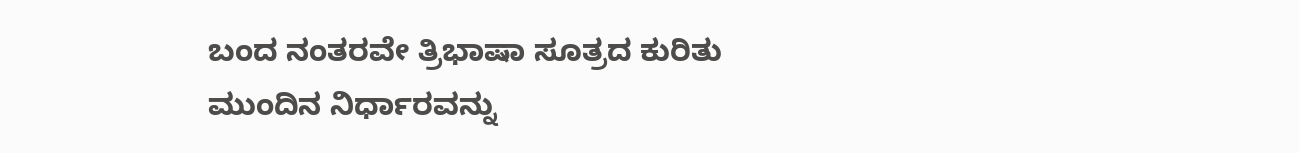ಬಂದ ನಂತರವೇ ತ್ರಿಭಾಷಾ ಸೂತ್ರದ ಕುರಿತು ಮುಂದಿನ ನಿರ್ಧಾರವನ್ನು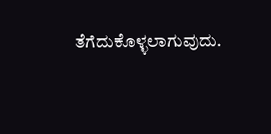ತೆಗೆದುಕೊಳ್ಳಲಾಗುವುದು.